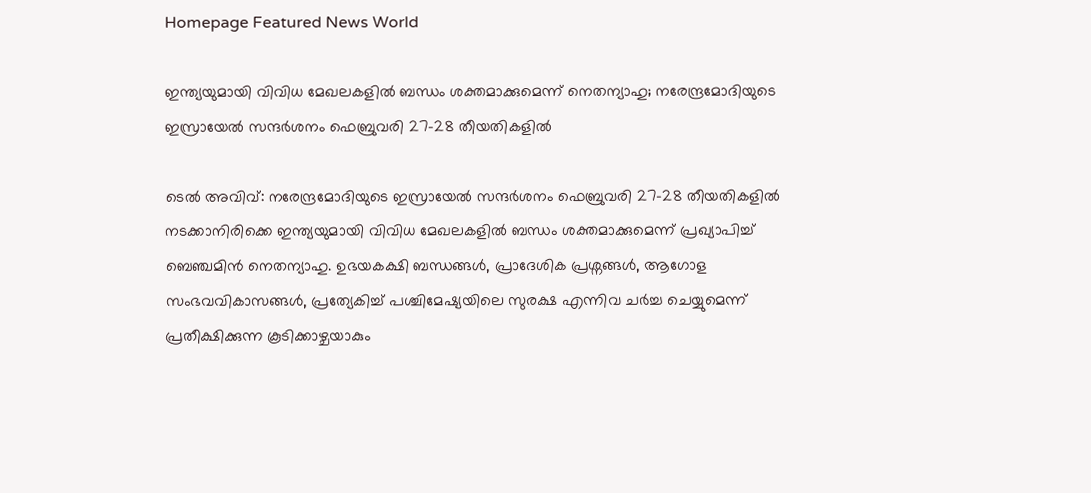Homepage Featured News World

ഇന്ത്യയുമായി വിവിധ മേഖലകളിൽ ബന്ധം ശക്തമാക്കുമെന്ന് നെതന്യാഹു; നരേന്ദ്രമോദിയുടെ ഇസ്രായേൽ സന്ദർശനം ഫെബ്രുവരി 27-28 തീയതികളിൽ

ടെൽ അവിവ്: നരേന്ദ്രമോദിയുടെ ഇസ്രായേൽ സന്ദർശനം ഫെബ്രുവരി 27-28 തീയതികളിൽ നടക്കാനിരിക്കെ ഇന്ത്യയുമായി വിവിധ മേഖലകളിൽ ബന്ധം ശക്തമാക്കുമെന്ന് പ്രഖ്യാപിച്ച് ബെഞ്ചമിൻ നെതന്യാഹു. ഉഭയകക്ഷി ബന്ധങ്ങൾ, പ്രാദേശിക പ്രശ്നങ്ങൾ, ആഗോള സംഭവവികാസങ്ങൾ, പ്രത്യേകിച്ച് പശ്ചിമേഷ്യയിലെ സുരക്ഷ എന്നിവ ചർച്ച ചെയ്യുമെന്ന് പ്രതീക്ഷിക്കുന്ന കൂടിക്കാഴ്ചയാകും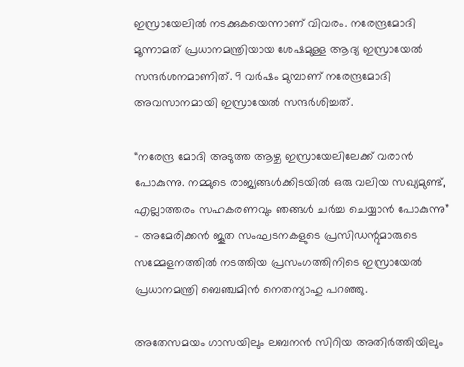ഇസ്രായേലിൽ നടക്കുകയെന്നാണ് വിവരം. നരേന്ദ്രമോദി മൂന്നാമത് പ്രധാനമന്ത്രിയായ ശേഷമുള്ള ആദ്യ ഇസ്രായേൽ സന്ദർശനമാണിത്. 9 വർഷം മുമ്പാണ് നരേന്ദ്രമോദി അവസാനമായി ഇസ്രായേൽ സന്ദർശിച്ചത്.

“നരേന്ദ്ര മോദി അടുത്ത ആഴ്ച ഇസ്രായേലിലേക്ക് വരാൻ പോകുന്നു. നമ്മുടെ രാജ്യങ്ങൾക്കിടയിൽ ഒരു വലിയ സഖ്യമുണ്ട്, എല്ലാത്തരം സഹകരണവും ഞങ്ങൾ ചർച്ച ചെയ്യാൻ പോകുന്നു” – അമേരിക്കൻ ജൂത സംഘടനകളുടെ പ്രസിഡന്റുമാരുടെ സമ്മേളനത്തിൽ നടത്തിയ പ്രസംഗത്തിനിടെ ഇസ്രായേൽ പ്രധാനമന്ത്രി ബെഞ്ചമിൻ നെതന്യാഹു പറഞ്ഞു.

അതേസമയം ഗാസയിലും ലബനൻ സിറിയ അതിർത്തിയിലും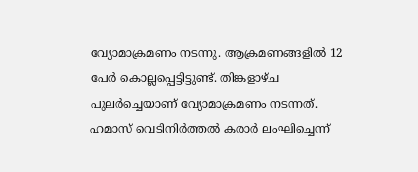വ്യോമാക്രമണം നടന്നു. ആക്രമണങ്ങളിൽ 12 പേർ കൊല്ലപ്പെട്ടിട്ടുണ്ട്. തിങ്കളാഴ്ച പുലർച്ചെയാണ് വ്യോമാക്രമണം നടന്നത്. ഹമാസ് വെടിനിർത്തൽ കരാർ ലംഘിച്ചെന്ന്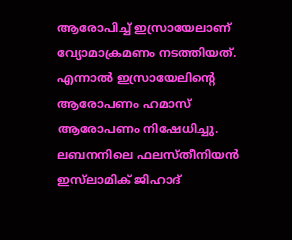ആരോപിച്ച് ഇസ്രായേലാണ് വ്യോമാക്രമണം നടത്തിയത്. എന്നാൽ ഇസ്രായേലിന്റെ ആരോപണം ഹമാസ് ആരോപണം നിഷേധിച്ചു. ലബനനിലെ ഫലസ്തീനിയൻ ഇസ്‌ലാമിക്‌ ജിഹാദ്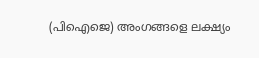(പിഐജെ) അംഗങ്ങളെ ലക്ഷ്യം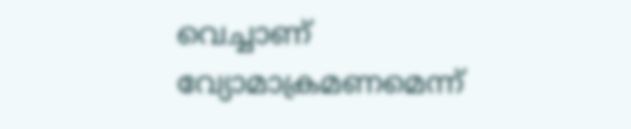വെച്ചാണ് വ്യോമാക്രമണമെന്ന്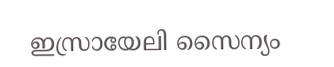ഇസ്രായേലി സൈന്യം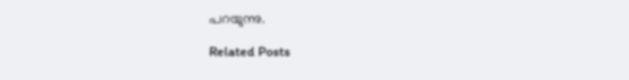പറയുന്നു.

Related Posts